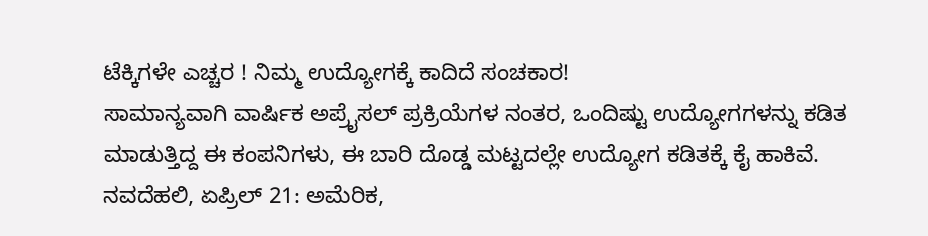ಟೆಕ್ಕಿಗಳೇ ಎಚ್ಚರ ! ನಿಮ್ಮ ಉದ್ಯೋಗಕ್ಕೆ ಕಾದಿದೆ ಸಂಚಕಾರ!
ಸಾಮಾನ್ಯವಾಗಿ ವಾರ್ಷಿಕ ಅಪ್ರೈಸಲ್ ಪ್ರಕ್ರಿಯೆಗಳ ನಂತರ, ಒಂದಿಷ್ಟು ಉದ್ಯೋಗಗಳನ್ನು ಕಡಿತ ಮಾಡುತ್ತಿದ್ದ ಈ ಕಂಪನಿಗಳು, ಈ ಬಾರಿ ದೊಡ್ಡ ಮಟ್ಟದಲ್ಲೇ ಉದ್ಯೋಗ ಕಡಿತಕ್ಕೆ ಕೈ ಹಾಕಿವೆ.
ನವದೆಹಲಿ, ಏಪ್ರಿಲ್ 21: ಅಮೆರಿಕ,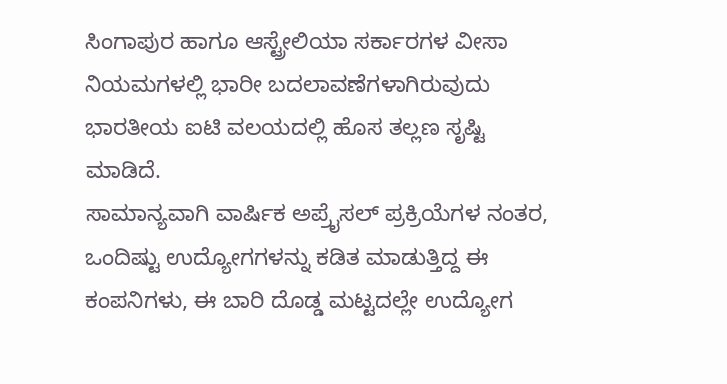ಸಿಂಗಾಪುರ ಹಾಗೂ ಆಸ್ಟ್ರೇಲಿಯಾ ಸರ್ಕಾರಗಳ ವೀಸಾ ನಿಯಮಗಳಲ್ಲಿ ಭಾರೀ ಬದಲಾವಣೆಗಳಾಗಿರುವುದು ಭಾರತೀಯ ಐಟಿ ವಲಯದಲ್ಲಿ ಹೊಸ ತಲ್ಲಣ ಸೃಷ್ಟಿ ಮಾಡಿದೆ.
ಸಾಮಾನ್ಯವಾಗಿ ವಾರ್ಷಿಕ ಅಪ್ರೈಸಲ್ ಪ್ರಕ್ರಿಯೆಗಳ ನಂತರ, ಒಂದಿಷ್ಟು ಉದ್ಯೋಗಗಳನ್ನು ಕಡಿತ ಮಾಡುತ್ತಿದ್ದ ಈ ಕಂಪನಿಗಳು, ಈ ಬಾರಿ ದೊಡ್ಡ ಮಟ್ಟದಲ್ಲೇ ಉದ್ಯೋಗ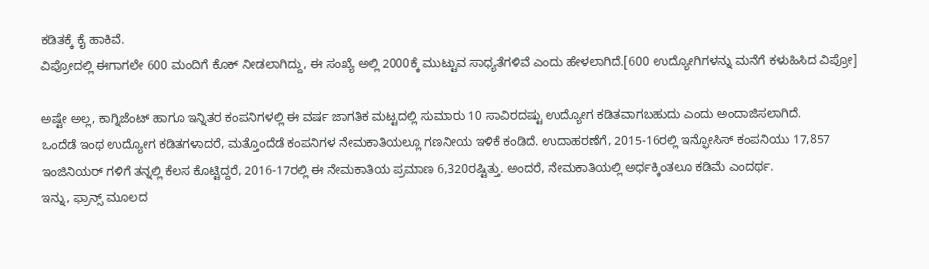ಕಡಿತಕ್ಕೆ ಕೈ ಹಾಕಿವೆ.
ವಿಪ್ರೋದಲ್ಲಿ ಈಗಾಗಲೇ 600 ಮಂದಿಗೆ ಕೊಕ್ ನೀಡಲಾಗಿದ್ದು, ಈ ಸಂಖ್ಯೆ ಅಲ್ಲಿ 2000ಕ್ಕೆ ಮುಟ್ಟುವ ಸಾಧ್ಯತೆಗಳಿವೆ ಎಂದು ಹೇಳಲಾಗಿದೆ.[600 ಉದ್ಯೋಗಿಗಳನ್ನು ಮನೆಗೆ ಕಳುಹಿಸಿದ ವಿಪ್ರೋ]

ಅಷ್ಟೇ ಅಲ್ಲ, ಕಾಗ್ನಿಜೆಂಟ್ ಹಾಗೂ ಇನ್ನಿತರ ಕಂಪನಿಗಳಲ್ಲಿ ಈ ವರ್ಷ ಜಾಗತಿಕ ಮಟ್ಟದಲ್ಲಿ ಸುಮಾರು 10 ಸಾವಿರದಷ್ಟು ಉದ್ಯೋಗ ಕಡಿತವಾಗಬಹುದು ಎಂದು ಅಂದಾಜಿಸಲಾಗಿದೆ.
ಒಂದೆಡೆ ಇಂಥ ಉದ್ಯೋಗ ಕಡಿತಗಳಾದರೆ, ಮತ್ತೊಂದೆಡೆ ಕಂಪನಿಗಳ ನೇಮಕಾತಿಯಲ್ಲೂ ಗಣನೀಯ ಇಳಿಕೆ ಕಂಡಿದೆ. ಉದಾಹರಣೆಗೆ, 2015-16ರಲ್ಲಿ ಇನ್ಫೋಸಿಸ್ ಕಂಪನಿಯು 17,857 ಇಂಜಿನಿಯರ್ ಗಳಿಗೆ ತನ್ನಲ್ಲಿ ಕೆಲಸ ಕೊಟ್ಟಿದ್ದರೆ, 2016-17ರಲ್ಲಿ ಈ ನೇಮಕಾತಿಯ ಪ್ರಮಾಣ 6,320ರಷ್ಟಿತ್ತು. ಅಂದರೆ, ನೇಮಕಾತಿಯಲ್ಲಿ ಅರ್ಧಕ್ಕಿಂತಲೂ ಕಡಿಮೆ ಎಂದರ್ಥ.
ಇನ್ನು, ಫ್ರಾನ್ಸ್ ಮೂಲದ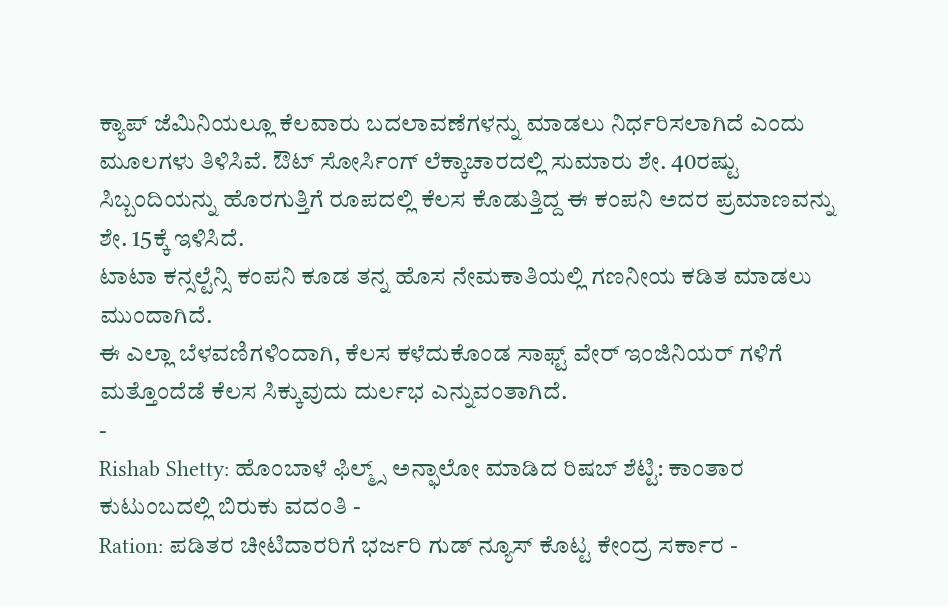ಕ್ಯಾಪ್ ಜೆಮಿನಿಯಲ್ಲೂ ಕೆಲವಾರು ಬದಲಾವಣೆಗಳನ್ನು ಮಾಡಲು ನಿರ್ಧರಿಸಲಾಗಿದೆ ಎಂದು ಮೂಲಗಳು ತಿಳಿಸಿವೆ. ಔಟ್ ಸೋರ್ಸಿಂಗ್ ಲೆಕ್ಕಾಚಾರದಲ್ಲಿ ಸುಮಾರು ಶೇ. 40ರಷ್ಟು ಸಿಬ್ಬಂದಿಯನ್ನು ಹೊರಗುತ್ತಿಗೆ ರೂಪದಲ್ಲಿ ಕೆಲಸ ಕೊಡುತ್ತಿದ್ದ ಈ ಕಂಪನಿ ಅದರ ಪ್ರಮಾಣವನ್ನು ಶೇ. 15ಕ್ಕೆ ಇಳಿಸಿದೆ.
ಟಾಟಾ ಕನ್ಸಲ್ಟೆನ್ಸಿ ಕಂಪನಿ ಕೂಡ ತನ್ನ ಹೊಸ ನೇಮಕಾತಿಯಲ್ಲಿ ಗಣನೀಯ ಕಡಿತ ಮಾಡಲು ಮುಂದಾಗಿದೆ.
ಈ ಎಲ್ಲಾ ಬೆಳವಣಿಗಳಿಂದಾಗಿ, ಕೆಲಸ ಕಳೆದುಕೊಂಡ ಸಾಫ್ಟ್ ವೇರ್ ಇಂಜಿನಿಯರ್ ಗಳಿಗೆ ಮತ್ತೊಂದೆಡೆ ಕೆಲಸ ಸಿಕ್ಕುವುದು ದುರ್ಲಭ ಎನ್ನುವಂತಾಗಿದೆ.
-
Rishab Shetty: ಹೊಂಬಾಳೆ ಫಿಲ್ಮ್ಸ್ ಅನ್ಫಾಲೋ ಮಾಡಿದ ರಿಷಬ್ ಶೆಟ್ಟಿ: ಕಾಂತಾರ ಕುಟುಂಬದಲ್ಲಿ ಬಿರುಕು ವದಂತಿ -
Ration: ಪಡಿತರ ಚೀಟಿದಾರರಿಗೆ ಭರ್ಜರಿ ಗುಡ್ ನ್ಯೂಸ್ ಕೊಟ್ಟ ಕೇಂದ್ರ ಸರ್ಕಾರ -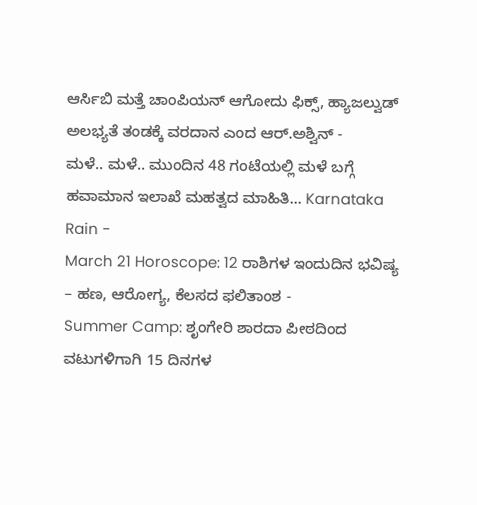ಆರ್ಸಿಬಿ ಮತ್ತೆ ಚಾಂಪಿಯನ್ ಆಗೋದು ಫಿಕ್ಸ್, ಹ್ಯಾಜಲ್ವುಡ್ ಅಲಭ್ಯತೆ ತಂಡಕ್ಕೆ ವರದಾನ ಎಂದ ಆರ್.ಅಶ್ವಿನ್ -
ಮಳೆ.. ಮಳೆ.. ಮುಂದಿನ 48 ಗಂಟೆಯಲ್ಲಿ ಮಳೆ ಬಗ್ಗೆ ಹವಾಮಾನ ಇಲಾಖೆ ಮಹತ್ವದ ಮಾಹಿತಿ... Karnataka Rain -
March 21 Horoscope: 12 ರಾಶಿಗಳ ಇಂದುದಿನ ಭವಿಷ್ಯ – ಹಣ, ಆರೋಗ್ಯ, ಕೆಲಸದ ಫಲಿತಾಂಶ -
Summer Camp: ಶೃಂಗೇರಿ ಶಾರದಾ ಪೀಠದಿಂದ ವಟುಗಳಿಗಾಗಿ 15 ದಿನಗಳ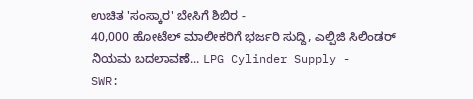ಉಚಿತ 'ಸಂಸ್ಕಾರ' ಬೇಸಿಗೆ ಶಿಬಿರ -
40,000 ಹೋಟೆಲ್ ಮಾಲೀಕರಿಗೆ ಭರ್ಜರಿ ಸುದ್ದಿ, ಎಲ್ಪಿಜಿ ಸಿಲಿಂಡರ್ ನಿಯಮ ಬದಲಾವಣೆ... LPG Cylinder Supply -
SWR: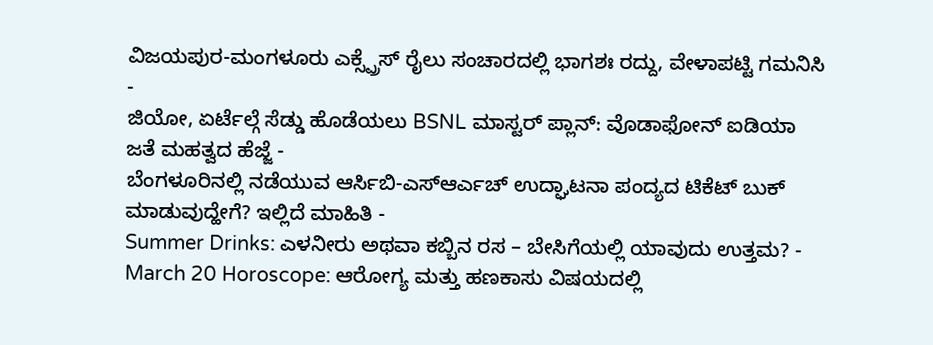ವಿಜಯಪುರ-ಮಂಗಳೂರು ಎಕ್ಸ್ಪ್ರೆಸ್ ರೈಲು ಸಂಚಾರದಲ್ಲಿ ಭಾಗಶಃ ರದ್ದು, ವೇಳಾಪಟ್ಟಿ ಗಮನಿಸಿ -
ಜಿಯೋ, ಏರ್ಟೆಲ್ಗೆ ಸೆಡ್ಡು ಹೊಡೆಯಲು BSNL ಮಾಸ್ಟರ್ ಪ್ಲಾನ್: ವೊಡಾಫೋನ್ ಐಡಿಯಾ ಜತೆ ಮಹತ್ವದ ಹೆಜ್ಜೆ -
ಬೆಂಗಳೂರಿನಲ್ಲಿ ನಡೆಯುವ ಆರ್ಸಿಬಿ-ಎಸ್ಆರ್ಎಚ್ ಉದ್ಘಾಟನಾ ಪಂದ್ಯದ ಟಿಕೆಟ್ ಬುಕ್ ಮಾಡುವುದ್ಹೇಗೆ? ಇಲ್ಲಿದೆ ಮಾಹಿತಿ -
Summer Drinks: ಎಳನೀರು ಅಥವಾ ಕಬ್ಬಿನ ರಸ – ಬೇಸಿಗೆಯಲ್ಲಿ ಯಾವುದು ಉತ್ತಮ? -
March 20 Horoscope: ಆರೋಗ್ಯ ಮತ್ತು ಹಣಕಾಸು ವಿಷಯದಲ್ಲಿ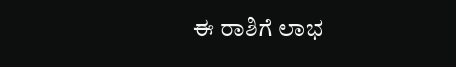ಈ ರಾಶಿಗೆ ಲಾಭ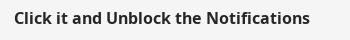Click it and Unblock the Notifications